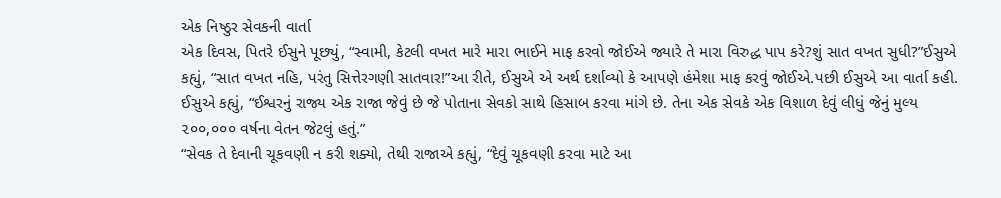એક નિષ્ઠુર સેવકની વાર્તા
એક દિવસ, પિતરે ઈસુને પૂછ્યું, “સ્વામી, કેટલી વખત મારે મારા ભાઈને માફ કરવો જોઈએ જ્યારે તે મારા વિરુદ્ધ પાપ કરે?શું સાત વખત સુધી?”ઈસુએ કહ્યું, “સાત વખત નહિ, પરંતુ સિત્તેરગણી સાતવાર!”આ રીતે, ઈસુએ એ અર્થ દર્શાવ્યો કે આપણે હંમેશા માફ કરવું જોઈએ.પછી ઈસુએ આ વાર્તા કહી.
ઈસુએ કહ્યું, “ઈશ્વરનું રાજ્ય એક રાજા જેવું છે જે પોતાના સેવકો સાથે હિસાબ કરવા માંગે છે. તેના એક સેવકે એક વિશાળ દેવું લીધું જેનું મુલ્ય ૨૦૦,૦૦૦ વર્ષના વેતન જેટલું હતું.”
“સેવક તે દેવાની ચૂકવણી ન કરી શક્યો, તેથી રાજાએ કહ્યું, “દેવું ચૂકવણી કરવા માટે આ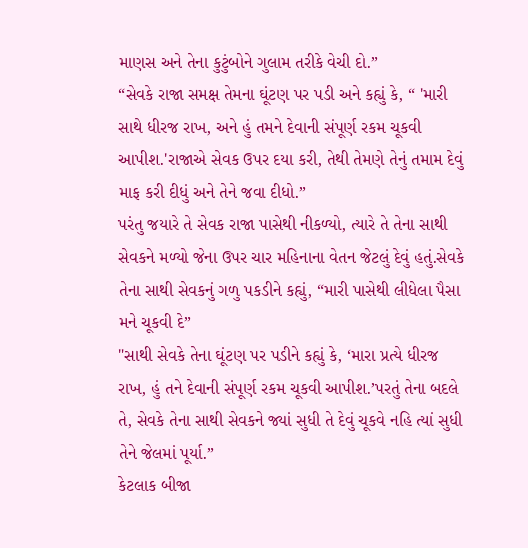માણસ અને તેના કુટુંબોને ગુલામ તરીકે વેચી દો.”
“સેવકે રાજા સમક્ષ તેમના ઘૂંટણ પર પડી અને કહ્યું કે, “ 'મારી સાથે ધીરજ રાખ, અને હું તમને દેવાની સંપૂર્ણ રકમ ચૂકવી આપીશ.'રાજાએ સેવક ઉપર દયા કરી, તેથી તેમણે તેનું તમામ દેવું માફ કરી દીધું અને તેને જવા દીધો.”
પરંતુ જયારે તે સેવક રાજા પાસેથી નીકળ્યો, ત્યારે તે તેના સાથી સેવકને મળ્યો જેના ઉપર ચાર મહિનાના વેતન જેટલું દેવું હતું.સેવકે તેના સાથી સેવકનું ગળુ પકડીને કહ્યું, “મારી પાસેથી લીધેલા પૈસા મને ચૂકવી દે”
"સાથી સેવકે તેના ઘૂંટણ પર પડીને કહ્યું કે, ‘મારા પ્રત્યે ધીરજ રાખ, હું તને દેવાની સંપૂર્ણ રકમ ચૂકવી આપીશ.’પરતું તેના બદલે તે, સેવકે તેના સાથી સેવકને જ્યાં સુધી તે દેવું ચૂકવે નહિ ત્યાં સુધી તેને જેલમાં પૂર્યા.”
કેટલાક બીજા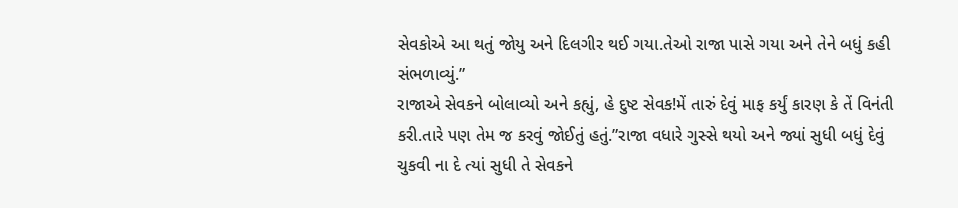સેવકોએ આ થતું જોયુ અને દિલગીર થઈ ગયા.તેઓ રાજા પાસે ગયા અને તેને બધું કહી સંભળાવ્યું.”
રાજાએ સેવકને બોલાવ્યો અને કહ્યું, હે દુષ્ટ સેવક!મેં તારું દેવું માફ કર્યું કારણ કે તેં વિનંતી કરી.તારે પણ તેમ જ કરવું જોઈતું હતું.”રાજા વધારે ગુસ્સે થયો અને જ્યાં સુધી બધું દેવું ચુકવી ના દે ત્યાં સુધી તે સેવકને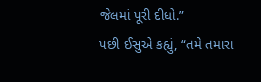જેલમાં પૂરી દીધો.”
પછી ઈસુએ કહ્યું, “તમે તમારા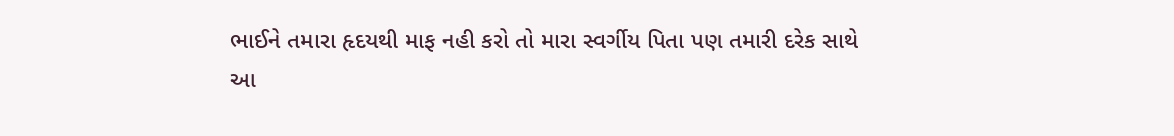ભાઈને તમારા હૃદયથી માફ નહી કરો તો મારા સ્વર્ગીય પિતા પણ તમારી દરેક સાથે આ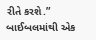રીતે કરશે.”
બાઈબલમાંથી એક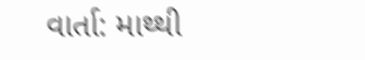વાર્તા: માથ્થી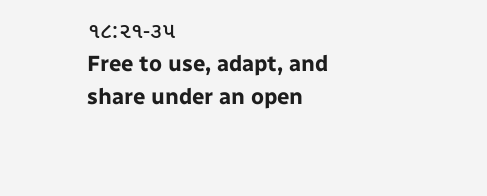૧૮:૨૧-૩૫
Free to use, adapt, and share under an open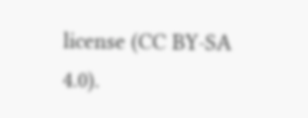license (CC BY-SA 4.0).